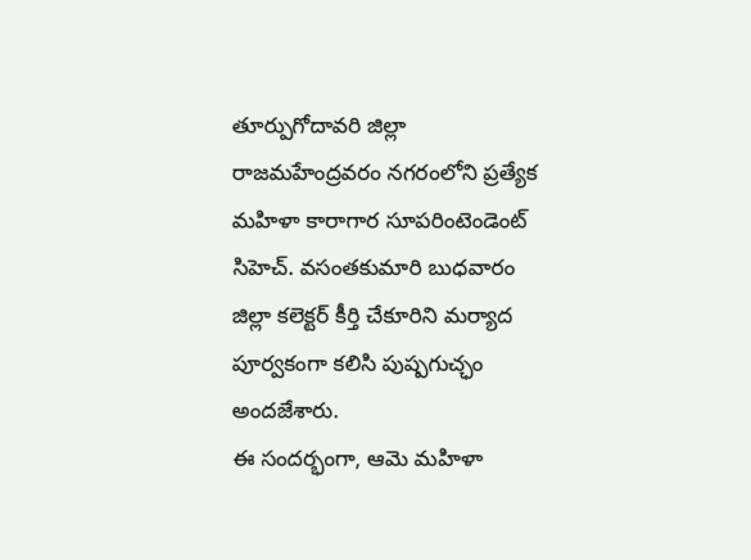తూర్పుగోదావరి జిల్లా రాజమహేంద్రవరం నగరంలోని ప్రత్యేక మహిళా కారాగార సూపరింటెండెంట్ సిహెచ్. వసంతకుమారి బుధవారం జిల్లా కలెక్టర్ కీర్తి చేకూరిని మర్యాద పూర్వకంగా కలిసి పుష్పగుచ్ఛం అందజేశారు.
ఈ సందర్భంగా, ఆమె మహిళా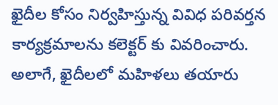ఖైదీల కోసం నిర్వహిస్తున్న వివిధ పరివర్తన కార్యక్రమాలను కలెక్టర్ కు వివరించారు. అలాగే, ఖైదీలలో మహిళలు తయారు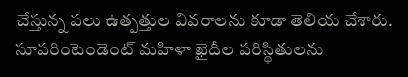చేస్తున్న పలు ఉత్పత్తుల వివరాలను కూడా తెలియ చేశారు. సూపరింటెండెంట్ మహిళా ఖైదీల పరిస్థితులను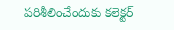పరిశీలించేందుకు కలెక్టర్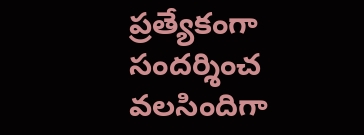ప్రత్యేకంగా సందర్శించ వలసిందిగా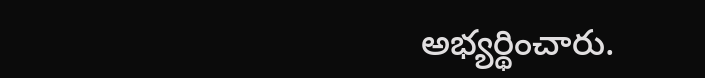అభ్యర్థించారు.